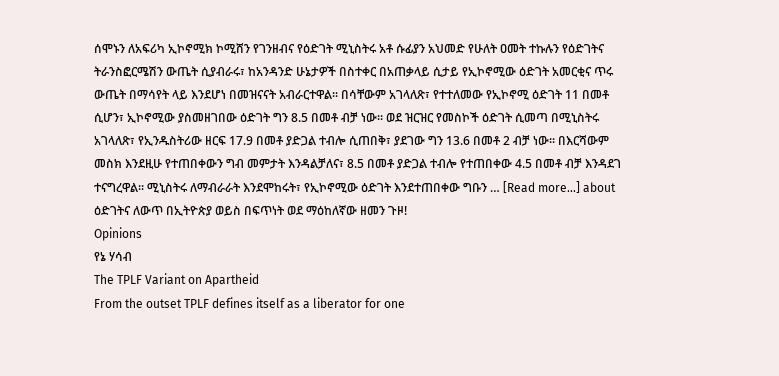ሰሞኑን ለአፍሪካ ኢኮኖሚክ ኮሚሸን የገንዘብና የዕድገት ሚኒስትሩ አቶ ሱፊያን አህመድ የሁለት ዐመት ተኩሉን የዕድገትና ትራንስፎርሜሽን ውጤት ሲያብራሩ፣ ከአንዳንድ ሁኔታዎች በስተቀር በአጠቃላይ ሲታይ የኢኮኖሚው ዕድገት አመርቂና ጥሩ ውጤት በማሳየት ላይ እንደሆነ በመዝናናት አብራርተዋል። በሳቸውም አገላለጽ፣ የተተለመው የኢኮኖሚ ዕድገት 11 በመቶ ሲሆን፣ ኢኮኖሚው ያስመዘገበው ዕድገት ግን 8.5 በመቶ ብቻ ነው። ወደ ዝርዝር የመስኮች ዕድገት ሲመጣ በሚኒስትሩ አገላለጽ፣ የኢንዱስትሪው ዘርፍ 17.9 በመቶ ያድጋል ተብሎ ሲጠበቅ፣ ያደገው ግን 13.6 በመቶ 2 ብቻ ነው። በእርሻውም መስክ እንደዚሁ የተጠበቀውን ግብ መምታት እንዳልቻለና፣ 8.5 በመቶ ያድጋል ተብሎ የተጠበቀው 4.5 በመቶ ብቻ እንዳደገ ተናግረዋል። ሚኒስትሩ ለማብራራት እንደሞከሩት፣ የኢኮኖሚው ዕድገት እንደተጠበቀው ግቡን … [Read more...] about ዕድገትና ለውጥ በኢትዮጵያ ወይስ በፍጥነት ወደ ማዕከለኛው ዘመን ጉዞ!
Opinions
የኔ ሃሳብ
The TPLF Variant on Apartheid
From the outset TPLF defines itself as a liberator for one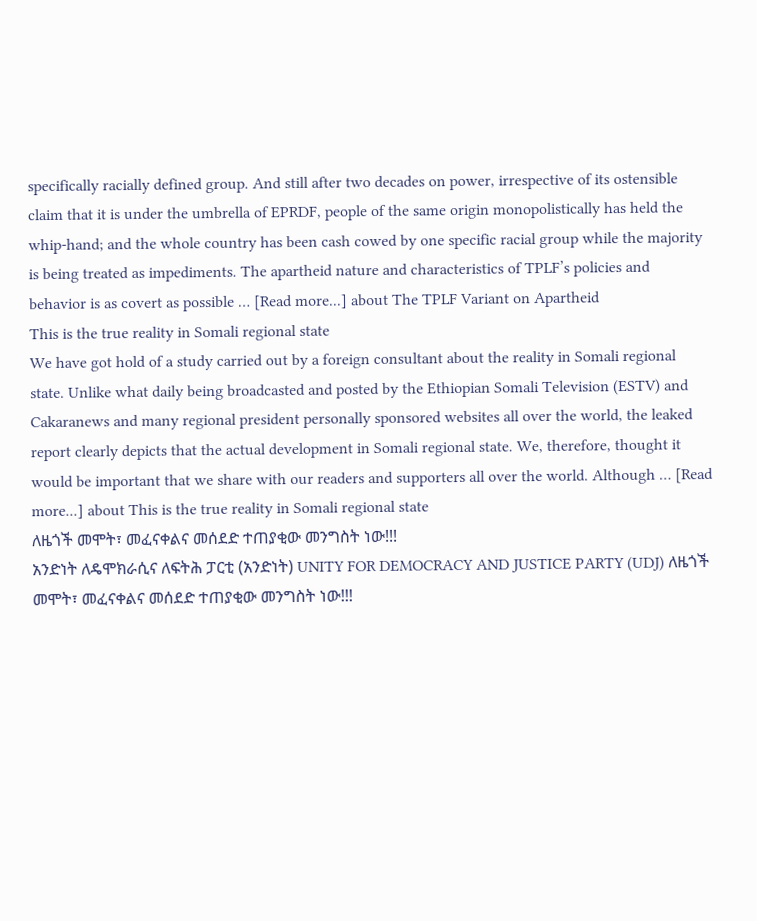specifically racially defined group. And still after two decades on power, irrespective of its ostensible claim that it is under the umbrella of EPRDF, people of the same origin monopolistically has held the whip-hand; and the whole country has been cash cowed by one specific racial group while the majority is being treated as impediments. The apartheid nature and characteristics of TPLF’s policies and behavior is as covert as possible … [Read more...] about The TPLF Variant on Apartheid
This is the true reality in Somali regional state
We have got hold of a study carried out by a foreign consultant about the reality in Somali regional state. Unlike what daily being broadcasted and posted by the Ethiopian Somali Television (ESTV) and Cakaranews and many regional president personally sponsored websites all over the world, the leaked report clearly depicts that the actual development in Somali regional state. We, therefore, thought it would be important that we share with our readers and supporters all over the world. Although … [Read more...] about This is the true reality in Somali regional state
ለዜጎች መሞት፣ መፈናቀልና መሰደድ ተጠያቂው መንግስት ነው!!!
አንድነት ለዴሞክራሲና ለፍትሕ ፓርቲ (አንድነት) UNITY FOR DEMOCRACY AND JUSTICE PARTY (UDJ) ለዜጎች መሞት፣ መፈናቀልና መሰደድ ተጠያቂው መንግስት ነው!!!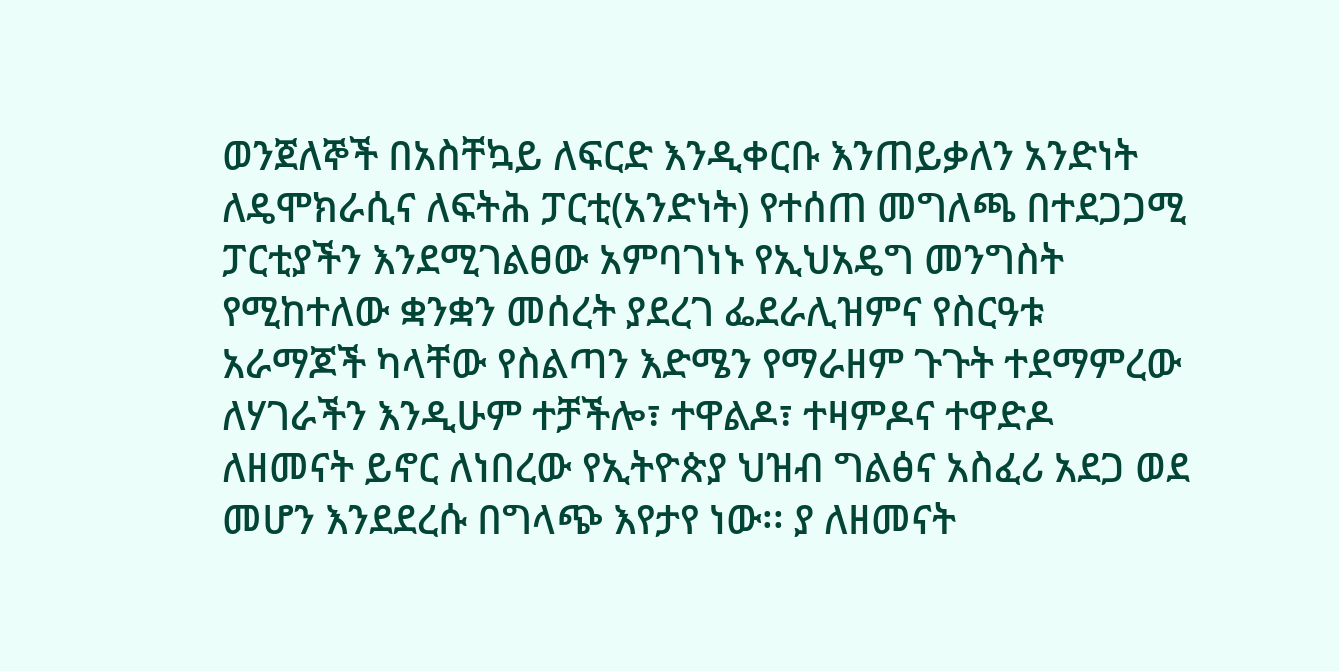ወንጀለኞች በአስቸኳይ ለፍርድ እንዲቀርቡ እንጠይቃለን አንድነት ለዴሞክራሲና ለፍትሕ ፓርቲ(አንድነት) የተሰጠ መግለጫ በተደጋጋሚ ፓርቲያችን እንደሚገልፀው አምባገነኑ የኢህአዴግ መንግስት የሚከተለው ቋንቋን መሰረት ያደረገ ፌደራሊዝምና የስርዓቱ አራማጆች ካላቸው የስልጣን እድሜን የማራዘም ጉጉት ተደማምረው ለሃገራችን እንዲሁም ተቻችሎ፣ ተዋልዶ፣ ተዛምዶና ተዋድዶ ለዘመናት ይኖር ለነበረው የኢትዮጵያ ህዝብ ግልፅና አስፈሪ አደጋ ወደ መሆን እንደደረሱ በግላጭ እየታየ ነው፡፡ ያ ለዘመናት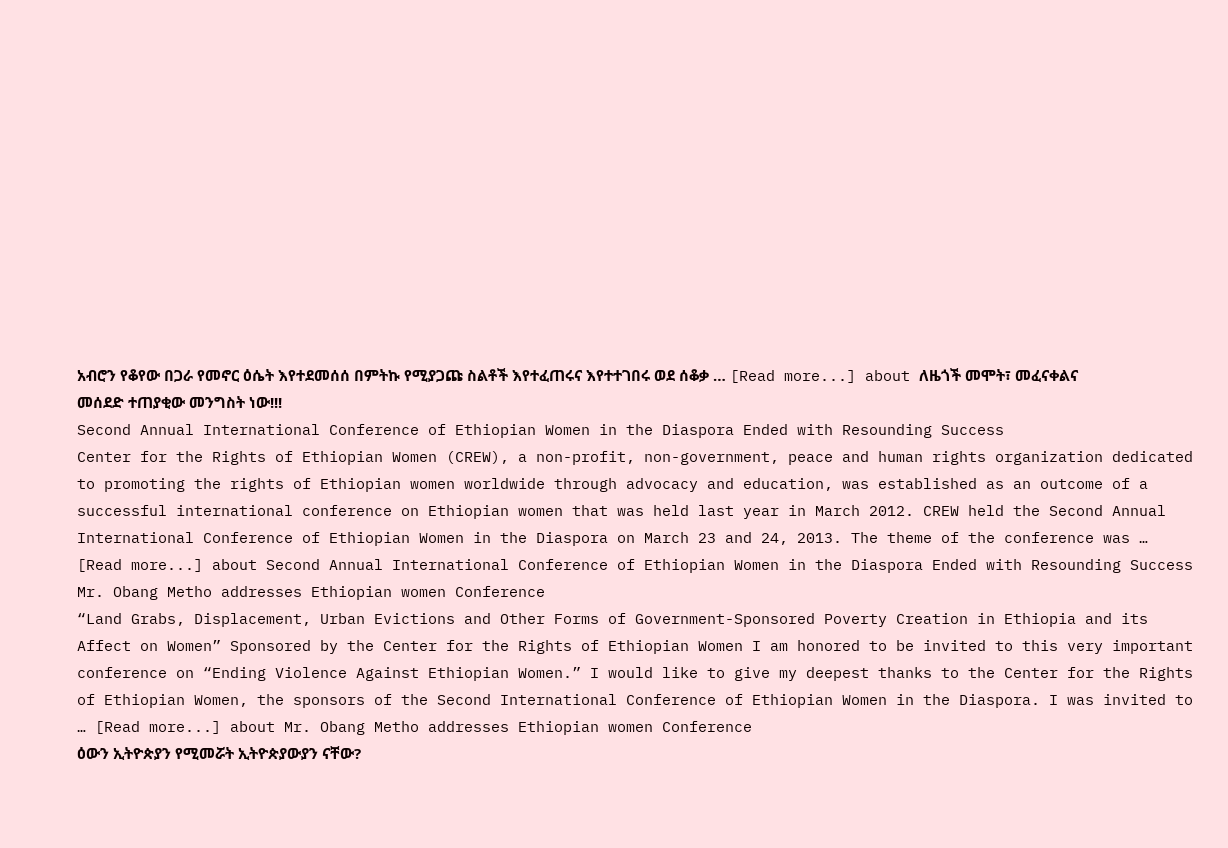አብሮን የቆየው በጋራ የመኖር ዕሴት እየተደመሰሰ በምትኩ የሚያጋጩ ስልቶች እየተፈጠሩና እየተተገበሩ ወደ ሰቆቃ … [Read more...] about ለዜጎች መሞት፣ መፈናቀልና መሰደድ ተጠያቂው መንግስት ነው!!!
Second Annual International Conference of Ethiopian Women in the Diaspora Ended with Resounding Success
Center for the Rights of Ethiopian Women (CREW), a non-profit, non-government, peace and human rights organization dedicated to promoting the rights of Ethiopian women worldwide through advocacy and education, was established as an outcome of a successful international conference on Ethiopian women that was held last year in March 2012. CREW held the Second Annual International Conference of Ethiopian Women in the Diaspora on March 23 and 24, 2013. The theme of the conference was … [Read more...] about Second Annual International Conference of Ethiopian Women in the Diaspora Ended with Resounding Success
Mr. Obang Metho addresses Ethiopian women Conference
“Land Grabs, Displacement, Urban Evictions and Other Forms of Government-Sponsored Poverty Creation in Ethiopia and its Affect on Women” Sponsored by the Center for the Rights of Ethiopian Women I am honored to be invited to this very important conference on “Ending Violence Against Ethiopian Women.” I would like to give my deepest thanks to the Center for the Rights of Ethiopian Women, the sponsors of the Second International Conference of Ethiopian Women in the Diaspora. I was invited to … [Read more...] about Mr. Obang Metho addresses Ethiopian women Conference
ዕውን ኢትዮጵያን የሚመሯት ኢትዮጵያውያን ናቸው?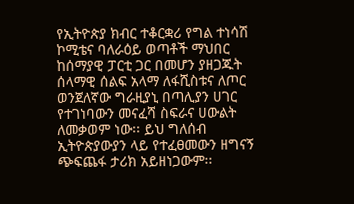የኢትዮጵያ ክብር ተቆርቋሪ የግል ተነሳሽ ኮሚቴና ባለራዕይ ወጣቶች ማህበር ከሰማያዊ ፓርቲ ጋር በመሆን ያዘጋጁት ሰላማዊ ሰልፍ አላማ ለፋሺስቱና ለጦር ወንጀለኛው ግራዚያኒ በጣሊያን ሀገር የተገነባውን መናፈሻ ስፍራና ሀውልት ለመቃወም ነው፡፡ ይህ ግለሰብ ኢትዮጵያውያን ላይ የተፈፀመውን ዘግናኝ ጭፍጨፋ ታሪክ አይዘነጋውም፡፡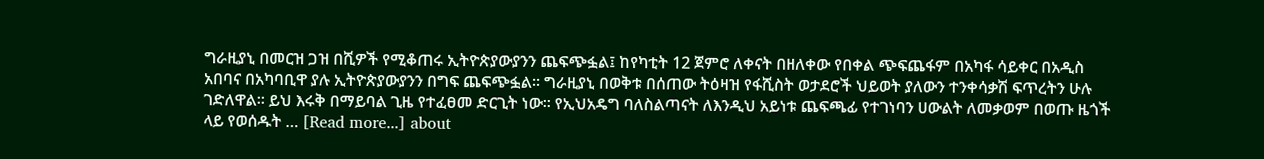ግራዚያኒ በመርዝ ጋዝ በሺዎች የሚቆጠሩ ኢትዮጵያውያንን ጨፍጭፏል፤ ከየካቲት 12 ጀምሮ ለቀናት በዘለቀው የበቀል ጭፍጨፋም በአካፋ ሳይቀር በአዲስ አበባና በአካባቢዋ ያሉ ኢትዮጵያውያንን በግፍ ጨፍጭፏል፡፡ ግራዚያኒ በወቅቱ በሰጠው ትዕዛዝ የፋሺስት ወታደሮች ህይወት ያለውን ተንቀሳቃሽ ፍጥረትን ሁሉ ገድለዋል፡፡ ይህ እሩቅ በማይባል ጊዜ የተፈፀመ ድርጊት ነው፡፡ የኢህአዴግ ባለስልጣናት ለእንዲህ አይነቱ ጨፍጫፊ የተገነባን ሀውልት ለመቃወም በወጡ ዜጎች ላይ የወሰዱት … [Read more...] about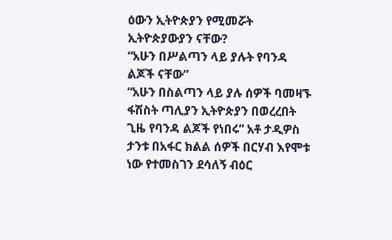ዕውን ኢትዮጵያን የሚመሯት ኢትዮጵያውያን ናቸው?
“አሁን በሥልጣን ላይ ያሉት የባንዳ ልጆች ናቸው”
“አሁን በስልጣን ላይ ያሉ ሰዎች ባመዛኙ ፋሽስት ጣሊያን ኢትዮጵያን በወረረበት ጊዜ የባንዳ ልጆች የነበሩ” አቶ ታዲዎስ ታንቱ በአፋር ክልል ሰዎች በርሃብ እየሞቱ ነው የተመስገን ደሳለኝ ብዕር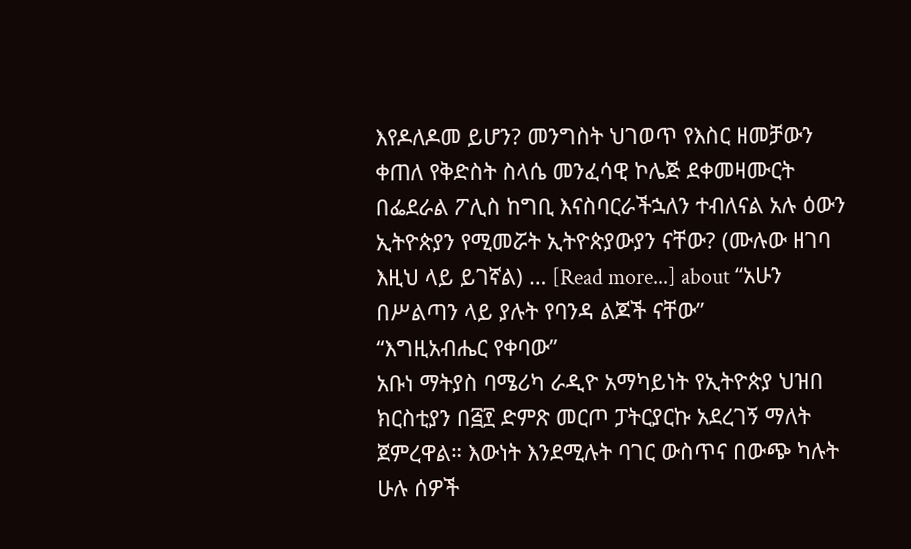እየዶለዶመ ይሆን? መንግስት ህገወጥ የእስር ዘመቻውን ቀጠለ የቅድስት ስላሴ መንፈሳዊ ኮሌጅ ደቀመዛሙርት በፌደራል ፖሊስ ከግቢ እናስባርራችኋለን ተብለናል አሉ ዕውን ኢትዮጵያን የሚመሯት ኢትዮጵያውያን ናቸው? (ሙሉው ዘገባ እዚህ ላይ ይገኛል) … [Read more...] about “አሁን በሥልጣን ላይ ያሉት የባንዳ ልጆች ናቸው”
“እግዚአብሔር የቀባው”
አቡነ ማትያስ ባሜሪካ ራዲዮ አማካይነት የኢትዮጵያ ህዝበ ክርስቲያን በ፭፻ ድምጽ መርጦ ፓትርያርኩ አደረገኝ ማለት ጀምረዋል። እውነት እንደሚሉት ባገር ውስጥና በውጭ ካሉት ሁሉ ሰዎች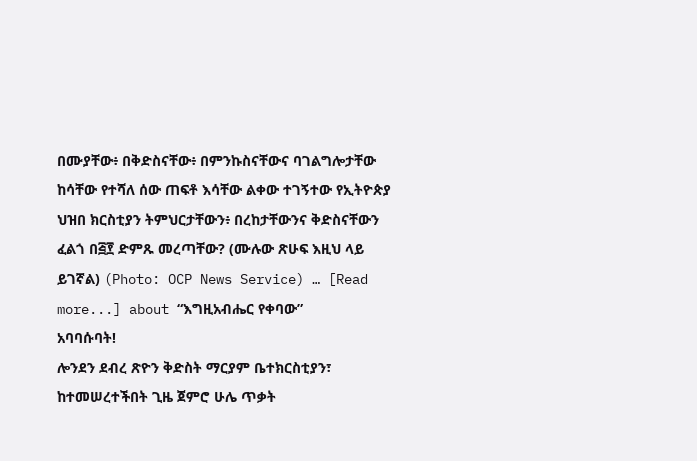በሙያቸው፥ በቅድስናቸው፥ በምንኩስናቸውና ባገልግሎታቸው ከሳቸው የተሻለ ሰው ጠፍቶ እሳቸው ልቀው ተገኝተው የኢትዮጵያ ህዝበ ክርስቲያን ትምህርታቸውን፥ በረከታቸውንና ቅድስናቸውን ፈልጎ በ፭፻ ድምጹ መረጣቸው? (ሙሉው ጽሁፍ እዚህ ላይ ይገኛል) (Photo: OCP News Service) … [Read more...] about “እግዚአብሔር የቀባው”
አባባሱባት!
ሎንደን ደብረ ጽዮን ቅድስት ማርያም ቤተክርስቲያን፣ ከተመሠረተችበት ጊዜ ጀምሮ ሁሌ ጥቃት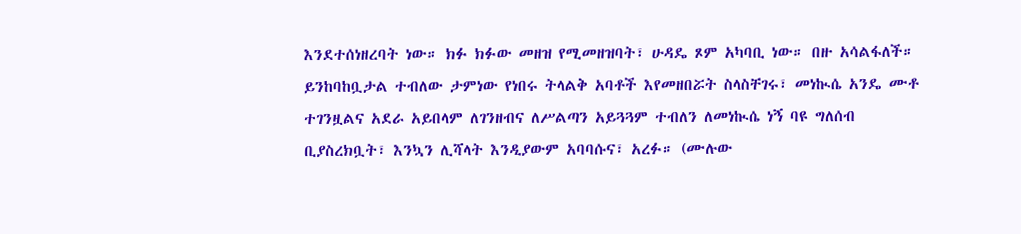እንደተሰነዘረባት ነው። ክፉ ክፉው መዘዝ የሚመዘዝባት፣ ሁዳዴ ጾም አካባቢ ነው። በዙ አሳልፋለች። ይንከባከቧታል ተብለው ታምነው የነበሩ ትላልቅ አባቶች እየመዘበሯት ስላስቸገሩ፣ መነኲሴ አንዴ ሙቶ ተገንዟልና አደራ አይበላም ለገንዘብና ለሥልጣን አይጓጓም ተብለን ለመነኲሴ ነኝ ባዩ ግለሰብ ቢያስረክቧት፣ እንኳን ሊሻላት እንዲያውም አባባሱና፣ አረፉ። (ሙሉው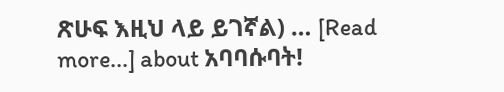ጽሁፍ እዚህ ላይ ይገኛል) … [Read more...] about አባባሱባት!